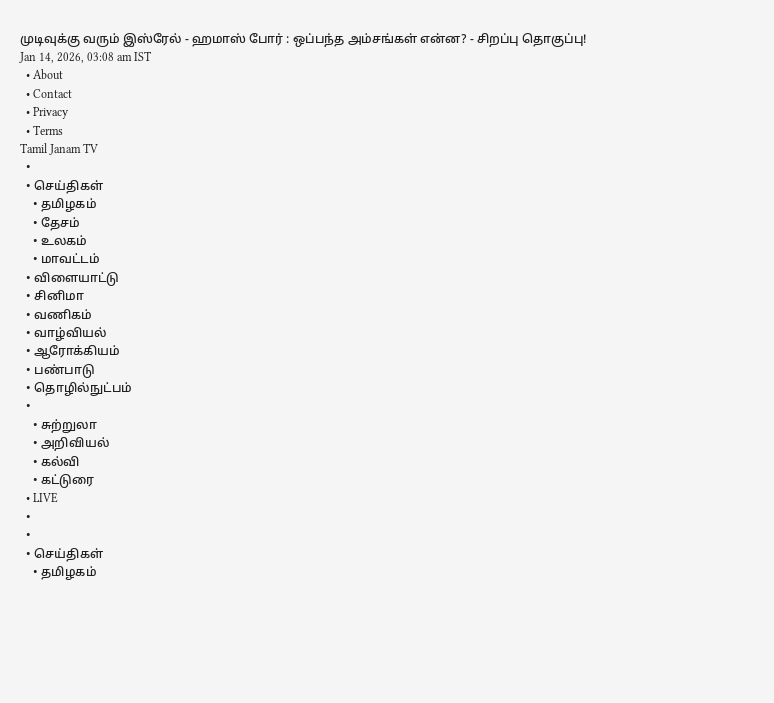முடிவுக்கு வரும் இஸ்ரேல் - ஹமாஸ் போர் : ஒப்பந்த அம்சங்கள் என்ன? - சிறப்பு தொகுப்பு!
Jan 14, 2026, 03:08 am IST
  • About
  • Contact
  • Privacy
  • Terms
Tamil Janam TV
  •
  • செய்திகள்
    • தமிழகம்
    • தேசம்
    • உலகம்
    • மாவட்டம்
  • விளையாட்டு
  • சினிமா
  • வணிகம்
  • வாழ்வியல்
  • ஆரோக்கியம்
  • பண்பாடு
  • தொழில்நுட்பம்
  •
    • சுற்றுலா
    • அறிவியல்
    • கல்வி
    • கட்டுரை
  • LIVE
  •
  •
  • செய்திகள்
    • தமிழகம்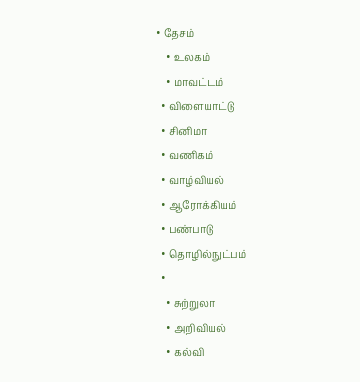• தேசம்
    • உலகம்
    • மாவட்டம்
  • விளையாட்டு
  • சினிமா
  • வணிகம்
  • வாழ்வியல்
  • ஆரோக்கியம்
  • பண்பாடு
  • தொழில்நுட்பம்
  •
    • சுற்றுலா
    • அறிவியல்
    • கல்வி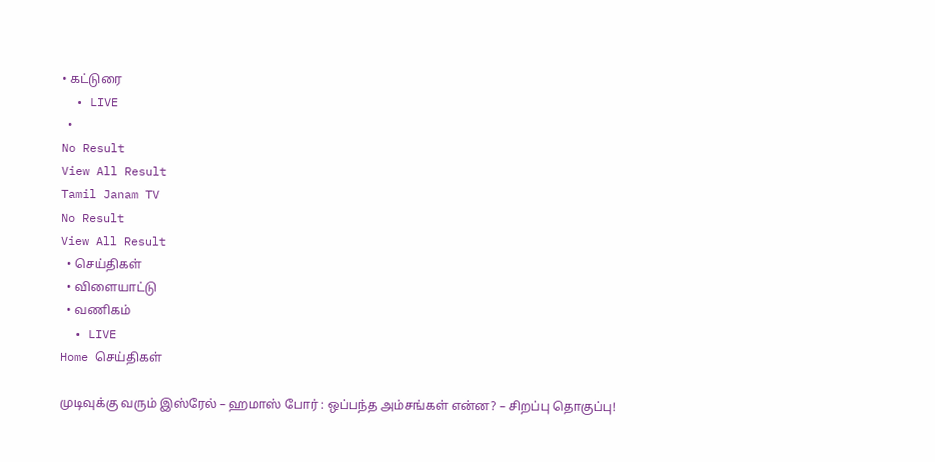• கட்டுரை
  • LIVE
  •
No Result
View All Result
Tamil Janam TV
No Result
View All Result
  • செய்திகள்
  • விளையாட்டு
  • வணிகம்
  • LIVE
Home செய்திகள்

முடிவுக்கு வரும் இஸ்ரேல் – ஹமாஸ் போர் : ஒப்பந்த அம்சங்கள் என்ன? – சிறப்பு தொகுப்பு!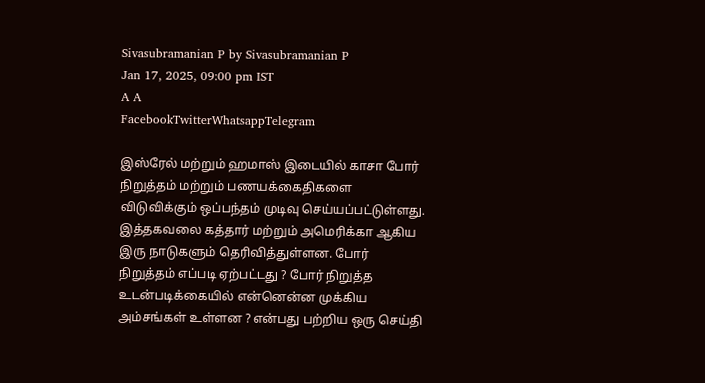Sivasubramanian P by Sivasubramanian P
Jan 17, 2025, 09:00 pm IST
A A
FacebookTwitterWhatsappTelegram

இஸ்ரேல் மற்றும் ஹமாஸ் இடையில் காசா போர் நிறுத்தம் மற்றும் பணயக்கைதிகளை விடுவிக்கும் ஒப்பந்தம் முடிவு செய்யப்பட்டுள்ளது. இத்தகவலை கத்தார் மற்றும் அமெரிக்கா ஆகிய இரு நாடுகளும் தெரிவித்துள்ளன. போர் நிறுத்தம் எப்படி ஏற்பட்டது ? போர் நிறுத்த உடன்படிக்கையில் என்னென்ன முக்கிய அம்சங்கள் உள்ளன ? என்பது பற்றிய ஒரு செய்தி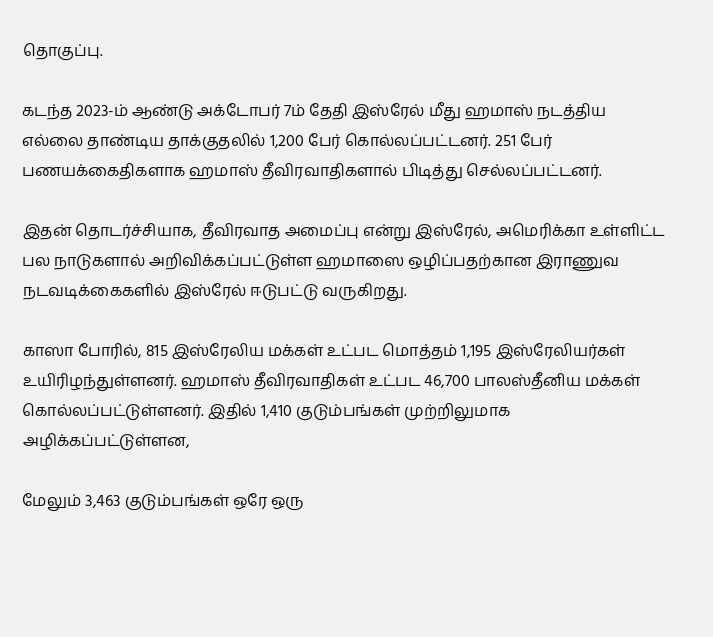தொகுப்பு.

கடந்த 2023-ம் ஆண்டு அக்டோபர் 7ம் தேதி இஸ்ரேல் மீது ஹமாஸ் நடத்திய எல்லை தாண்டிய தாக்குதலில் 1,200 பேர் கொல்லப்பட்டனர். 251 பேர் பணயக்கைதிகளாக ஹமாஸ் தீவிரவாதிகளால் பிடித்து செல்லப்பட்டனர்.

இதன் தொடர்ச்சியாக, தீவிரவாத அமைப்பு என்று இஸ்ரேல், அமெரிக்கா உள்ளிட்ட பல நாடுகளால் அறிவிக்கப்பட்டுள்ள ஹமாஸை ஒழிப்பதற்கான இராணுவ நடவடிக்கைகளில் இஸ்ரேல் ஈடுபட்டு வருகிறது.

காஸா போரில், 815 இஸ்ரேலிய மக்கள் உட்பட மொத்தம் 1,195 இஸ்ரேலியர்கள் உயிரிழந்துள்ளனர். ஹமாஸ் தீவிரவாதிகள் உட்பட 46,700 பாலஸ்தீனிய மக்கள் கொல்லப்பட்டுள்ளனர். இதில் 1,410 குடும்பங்கள் முற்றிலுமாக அழிக்கப்பட்டுள்ளன,

மேலும் 3,463 குடும்பங்கள் ஒரே ஒரு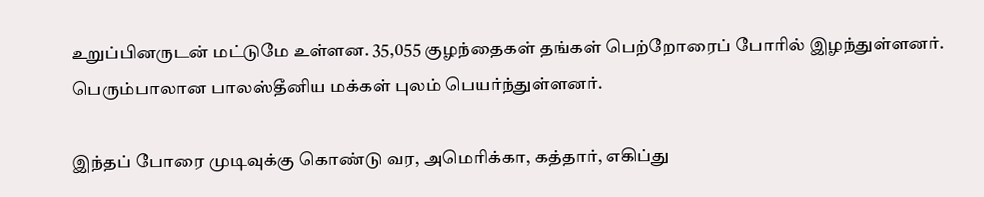உறுப்பினருடன் மட்டுமே உள்ளன. 35,055 குழந்தைகள் தங்கள் பெற்றோரைப் போரில் இழந்துள்ளனர். பெரும்பாலான பாலஸ்தீனிய மக்கள் புலம் பெயர்ந்துள்ளனர்.

இந்தப் போரை முடிவுக்கு கொண்டு வர, அமெரிக்கா, கத்தார், எகிப்து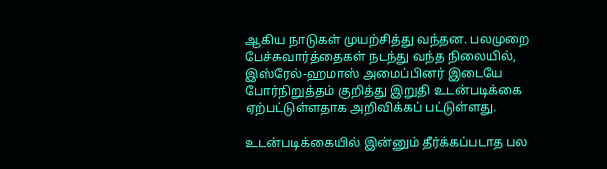ஆகிய நாடுகள் முயற்சித்து வந்தன. பலமுறை பேச்சுவார்த்தைகள் நடந்து வந்த நிலையில், இஸ்ரேல்-ஹமாஸ் அமைப்பினர் இடையே போர்நிறுத்தம் குறித்து இறுதி உடன்படிக்கை ஏற்பட்டுள்ளதாக அறிவிக்கப் பட்டுள்ளது.

உடன்படிக்கையில் இன்னும் தீர்க்கப்படாத பல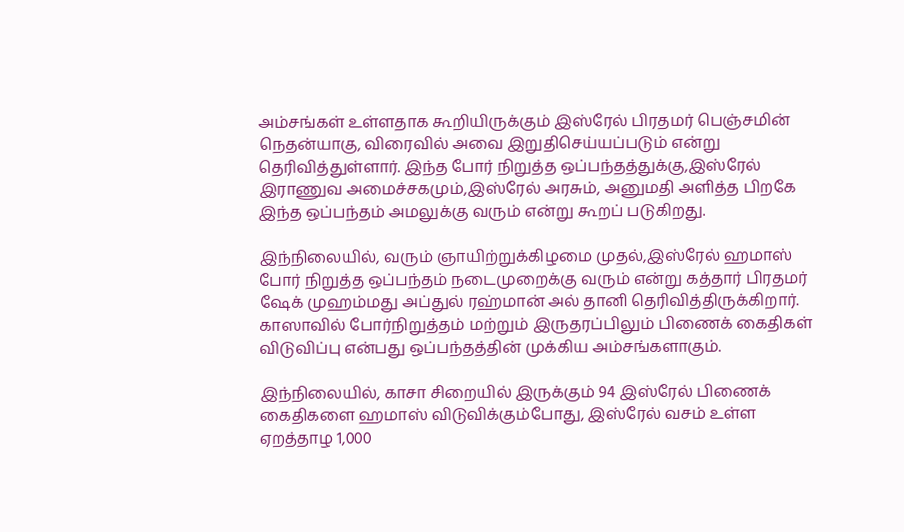அம்சங்கள் உள்ளதாக கூறியிருக்கும் இஸ்ரேல் பிரதமர் பெஞ்சமின் நெதன்யாகு, விரைவில் அவை இறுதிசெய்யப்படும் என்று தெரிவித்துள்ளார். இந்த போர் நிறுத்த ஒப்பந்தத்துக்கு,இஸ்ரேல் இராணுவ அமைச்சகமும்,இஸ்ரேல் அரசும், அனுமதி அளித்த பிறகே இந்த ஒப்பந்தம் அமலுக்கு வரும் என்று கூறப் படுகிறது.

இந்நிலையில், வரும் ஞாயிற்றுக்கிழமை முதல்,இஸ்ரேல் ஹமாஸ் போர் நிறுத்த ஒப்பந்தம் நடைமுறைக்கு வரும் என்று கத்தார் பிரதமர் ஷேக் முஹம்மது அப்துல் ரஹ்மான் அல் தானி தெரிவித்திருக்கிறார். காஸாவில் போர்நிறுத்தம் மற்றும் இருதரப்பிலும் பிணைக் கைதிகள் விடுவிப்பு என்பது ஒப்பந்தத்தின் முக்கிய அம்சங்களாகும்.

இந்நிலையில், காசா சிறையில் இருக்கும் 94 இஸ்ரேல் பிணைக் கைதிகளை ஹமாஸ் விடுவிக்கும்போது, இஸ்ரேல் வசம் உள்ள ஏறத்தாழ 1,000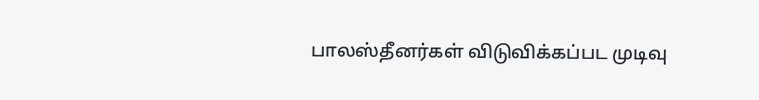பாலஸ்தீனர்கள் விடுவிக்கப்பட முடிவு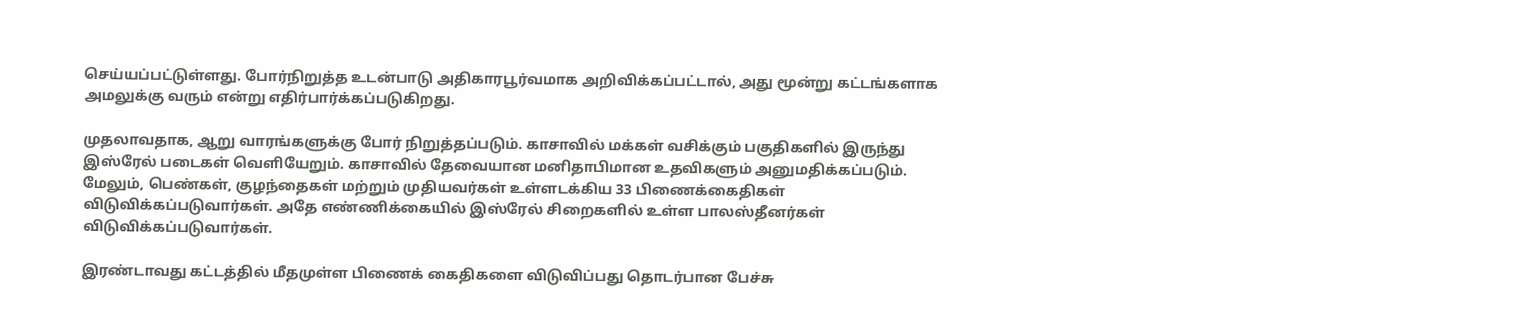செய்யப்பட்டுள்ளது. போர்நிறுத்த உடன்பாடு அதிகாரபூர்வமாக அறிவிக்கப்பட்டால், அது மூன்று கட்டங்களாக அமலுக்கு வரும் என்று எதிர்பார்க்கப்படுகிறது.

முதலாவதாக, ஆறு வாரங்களுக்கு போர் நிறுத்தப்படும். காசாவில் மக்கள் வசிக்கும் பகுதிகளில் இருந்து இஸ்ரேல் படைகள் வெளியேறும். காசாவில் தேவையான மனிதாபிமான உதவிகளும் அனுமதிக்கப்படும். மேலும், பெண்கள், குழந்தைகள் மற்றும் முதியவர்கள் உள்ளடக்கிய 33 பிணைக்கைதிகள் விடுவிக்கப்படுவார்கள். அதே எண்ணிக்கையில் இஸ்ரேல் சிறைகளில் உள்ள பாலஸ்தீனர்கள் விடுவிக்கப்படுவார்கள்.

இரண்டாவது கட்டத்தில் மீதமுள்ள பிணைக் கைதிகளை விடுவிப்பது தொடர்பான பேச்சு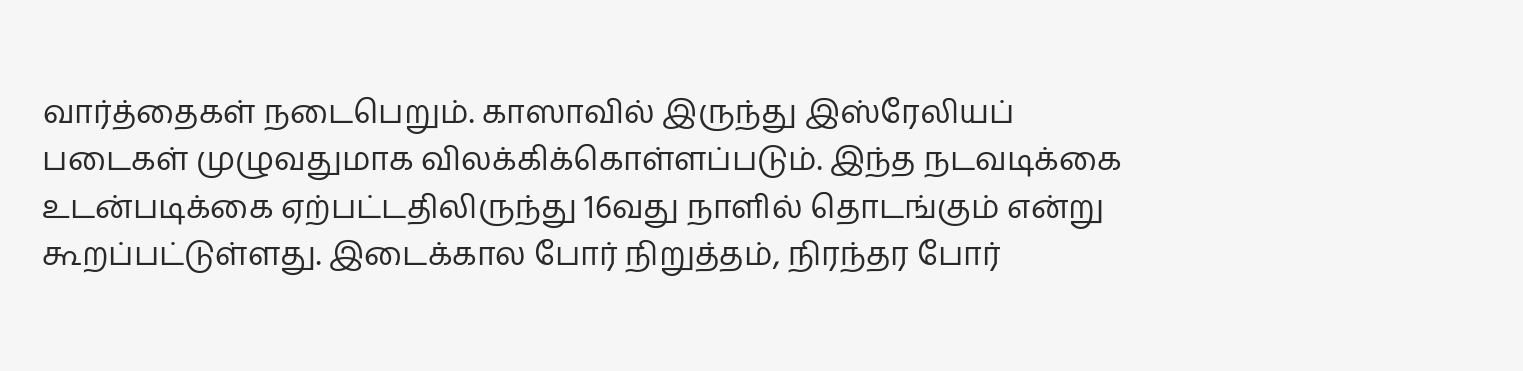வார்த்தைகள் நடைபெறும். காஸாவில் இருந்து இஸ்ரேலியப் படைகள் முழுவதுமாக விலக்கிக்கொள்ளப்படும். இந்த நடவடிக்கை உடன்படிக்கை ஏற்பட்டதிலிருந்து 16வது நாளில் தொடங்கும் என்று கூறப்பட்டுள்ளது. இடைக்கால போர் நிறுத்தம், நிரந்தர போர்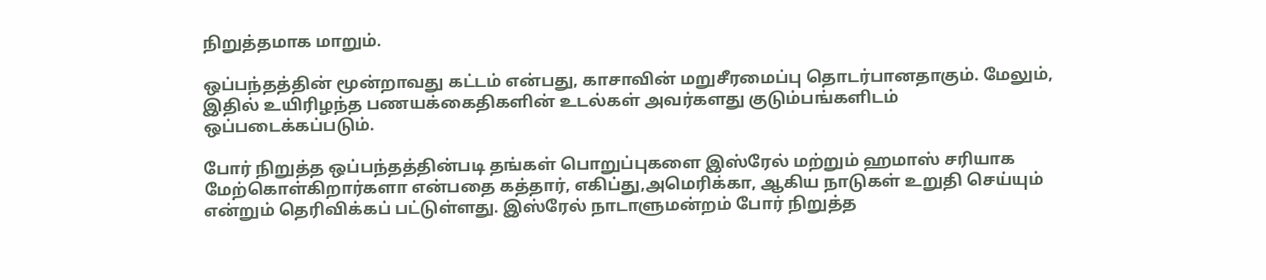நிறுத்தமாக மாறும்.

ஒப்பந்தத்தின் மூன்றாவது கட்டம் என்பது, காசாவின் மறுசீரமைப்பு தொடர்பானதாகும். மேலும், இதில் உயிரிழந்த பணயக்கைதிகளின் உடல்கள் அவர்களது குடும்பங்களிடம் ஒப்படைக்கப்படும்.

போர் நிறுத்த ஒப்பந்தத்தின்படி தங்கள் பொறுப்புகளை இஸ்ரேல் மற்றும் ஹமாஸ் சரியாக மேற்கொள்கிறார்களா என்பதை கத்தார், எகிப்து,அமெரிக்கா, ஆகிய நாடுகள் உறுதி செய்யும் என்றும் தெரிவிக்கப் பட்டுள்ளது. இஸ்ரேல் நாடாளுமன்றம் போர் நிறுத்த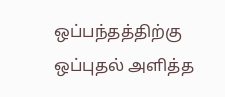ஒப்பந்தத்திற்கு ஒப்புதல் அளித்த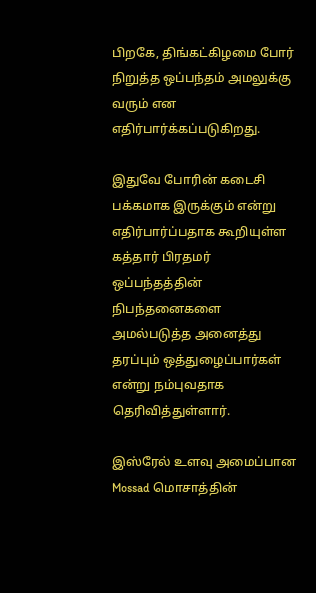பிறகே, திங்கட்கிழமை போர் நிறுத்த ஒப்பந்தம் அமலுக்கு வரும் என எதிர்பார்க்கப்படுகிறது.

இதுவே போரின் கடைசி பக்கமாக இருக்கும் என்று எதிர்பார்ப்பதாக கூறியுள்ள கத்தார் பிரதமர் ஒப்பந்தத்தின் நிபந்தனைகளை அமல்படுத்த அனைத்து தரப்பும் ஒத்துழைப்பார்கள் என்று நம்புவதாக தெரிவித்துள்ளார்.

இஸ்ரேல் உளவு அமைப்பான Mossad மொசாத்தின்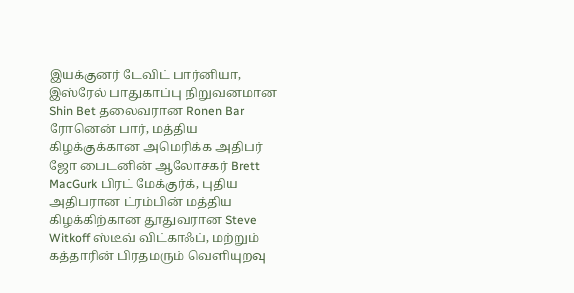இயக்குனர் டேவிட் பார்னியா, இஸ்ரேல் பாதுகாப்பு நிறுவனமான Shin Bet தலைவரான Ronen Bar ரோனென் பார், மத்திய கிழக்குக்கான அமெரிக்க அதிபர் ஜோ பைடனின் ஆலோசகர் Brett MacGurk பிரட் மேக்குர்க், புதிய அதிபரான ட்ரம்பின் மத்திய கிழக்கிற்கான தூதுவரான Steve Witkoff ஸ்டீவ் விட்காஃப், மற்றும் கத்தாரின் பிரதமரும் வெளியுறவு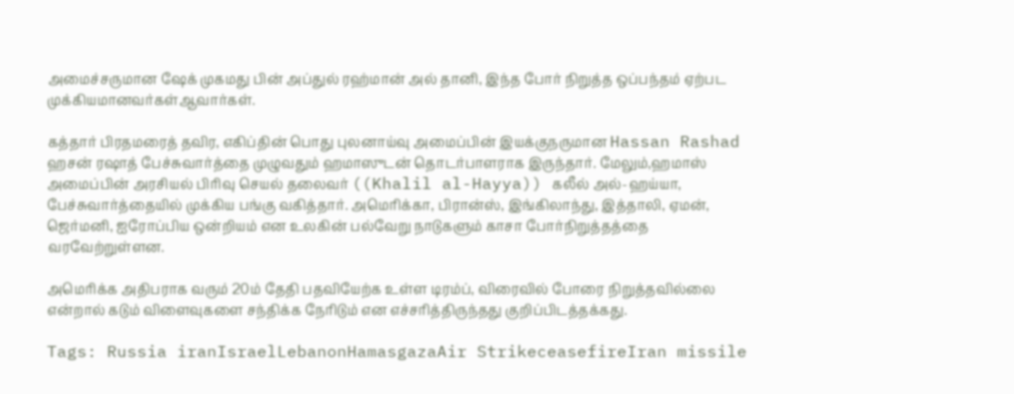அமைச்சருமான ஷேக் முகமது பின் அப்துல் ரஹ்மான் அல் தானி, இந்த போர் நிறுத்த ஒப்பந்தம் ஏற்பட முக்கியமானவர்கள்ஆவார்கள்.

கத்தார் பிரதமரைத் தவிர, எகிப்தின் பொது புலனாய்வு அமைப்பின் இயக்குநருமான Hassan Rashad ஹசன் ரஷாத் பேச்சுவார்த்தை முழுவதும் ஹமாஸுடன் தொடர்பாளராக இருந்தார். மேலும்,ஹமாஸ் அமைப்பின் அரசியல் பிரிவு செயல் தலைவர் ((Khalil al-Hayya)) கலீல் அல்-ஹய்யா, பேச்சுவார்த்தையில் முக்கிய பங்கு வகித்தார். அமெரிக்கா, பிரான்ஸ், இங்கிலாந்து, இத்தாலி, ஏமன், ஜெர்மனி, ஐரோப்பிய ஒன்றியம் என உலகின் பல்வேறு நாடுகளும் காசா போர்நிறுத்தத்தை வரவேற்றுள்ளன.

அமெரிக்க அதிபராக வரும் 20ம் தேதி பதவியேற்க உள்ள டிரம்ப், விரைவில் போரை நிறுத்தவில்லை என்றால் கடும் விளைவுகளை சந்திக்க நேரிடும் என எச்சரித்திருந்தது குறிப்பிடத்தக்கது.

Tags: Russia iranIsraelLebanonHamasgazaAir StrikeceasefireIran missile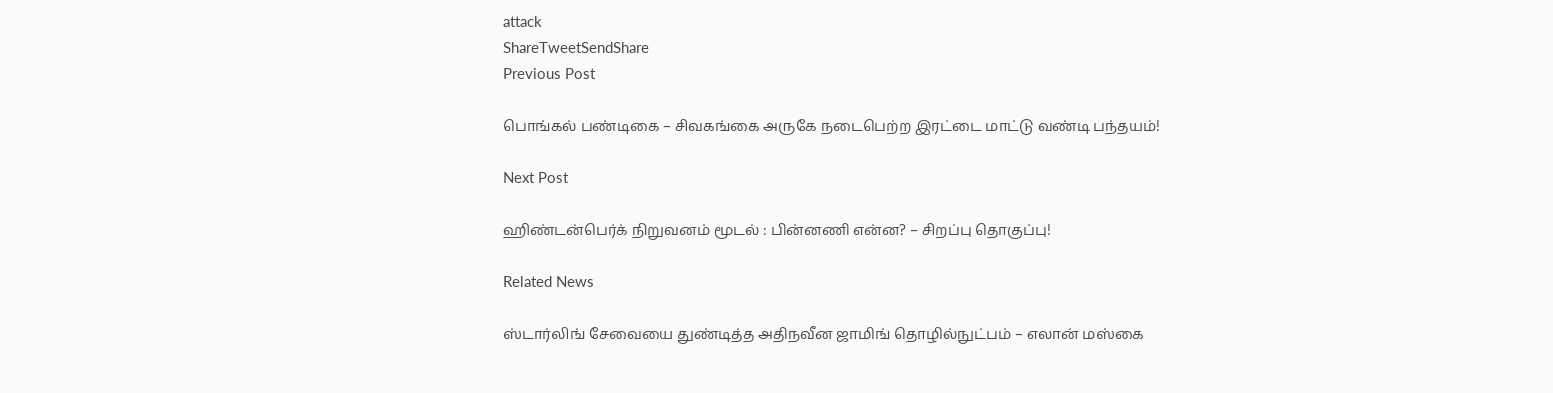attack
ShareTweetSendShare
Previous Post

பொங்கல் பண்டிகை – சிவகங்கை அருகே நடைபெற்ற இரட்டை மாட்டு வண்டி பந்தயம்!

Next Post

ஹிண்டன்பெர்க் நிறுவனம் மூடல் : பின்னணி என்ன? – சிறப்பு தொகுப்பு!

Related News

ஸ்டார்லிங் சேவையை துண்டித்த அதிநவீன ஜாமிங் தொழில்நுட்பம் – எலான் மஸ்கை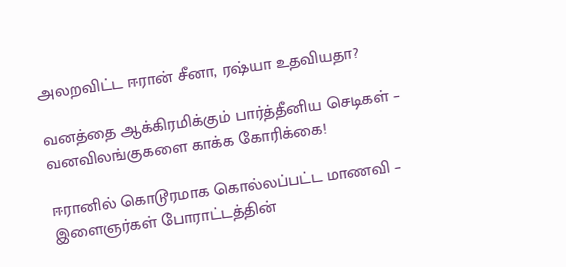அலறவிட்ட ஈரான் சீனா, ரஷ்யா உதவியதா?

வனத்தை ஆக்கிரமிக்கும் பார்த்தீனிய செடிகள் – வனவிலங்குகளை காக்க கோரிக்கை!

ஈரானில் கொடூரமாக கொல்லப்பட்ட மாணவி – இளைஞர்கள் போராட்டத்தின்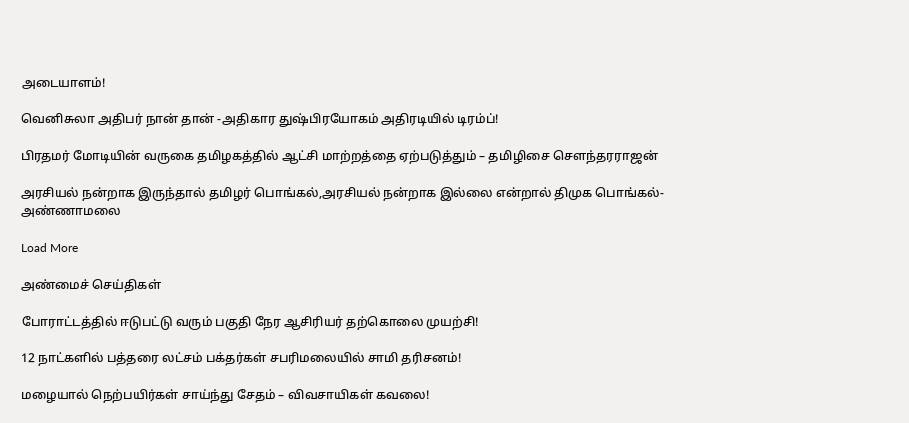அடையாளம்!

வெனிசுலா அதிபர் நான் தான் -அதிகார துஷ்பிரயோகம் அதிரடியில் டிரம்ப்!

பிரதமர் மோடியின் வருகை தமிழகத்தில் ஆட்சி மாற்றத்தை ஏற்படுத்தும் – தமிழிசை சௌந்தரராஜன்

அரசியல் நன்றாக இருந்தால் தமிழர் பொங்கல்,அரசியல் நன்றாக இல்லை என்றால் திமுக பொங்கல்- அண்ணாமலை

Load More

அண்மைச் செய்திகள்

போராட்டத்தில் ஈடுபட்டு வரும் பகுதி நேர ஆசிரியர் தற்கொலை முயற்சி!

12 நாட்களில் பத்தரை லட்சம் பக்தர்கள் சபரிமலையில் சாமி தரிசனம்!

மழையால் நெற்பயிர்கள் சாய்ந்து சேதம் – விவசாயிகள் கவலை!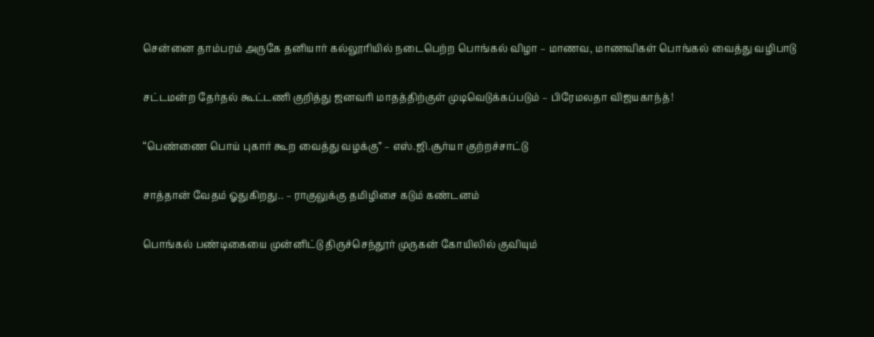சென்னை தாம்பரம் அருகே தனியார் கல்லூரியில் நடைபெற்ற பொங்கல் விழா – மாணவ, மாணவிகள் பொங்கல் வைத்து வழிபாடு

சட்டமன்ற தேர்தல் கூட்டணி குறித்து ஜனவரி மாதத்திற்குள் முடிவெடுக்கப்படும் – பிரேமலதா விஜயகாந்த்!

“பெண்ணை பொய் புகார் கூற வைத்து வழக்கு” – எஸ்.ஜி.சூர்யா குற்றச்சாட்டு

சாத்தான் வேதம் ஓதுகிறது.. – ராகுலுக்கு தமிழிசை கடும் கண்டனம்

பொங்கல் பண்டிகையை முன்னிட்டு திருச்செந்தூர் முருகன் கோயிலில் குவியும்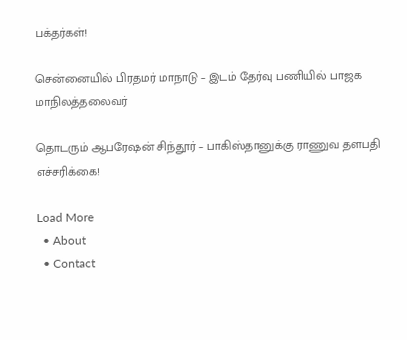பக்தர்கள்!

சென்னையில் பிரதமர் மாநாடு – இடம் தேர்வு பணியில் பாஜக மாநிலத்தலைவர்

தொடரும் ஆபரேஷன் சிந்தூர் – பாகிஸ்தானுக்கு ராணுவ தளபதி எச்சரிக்கை!

Load More
  • About
  • Contact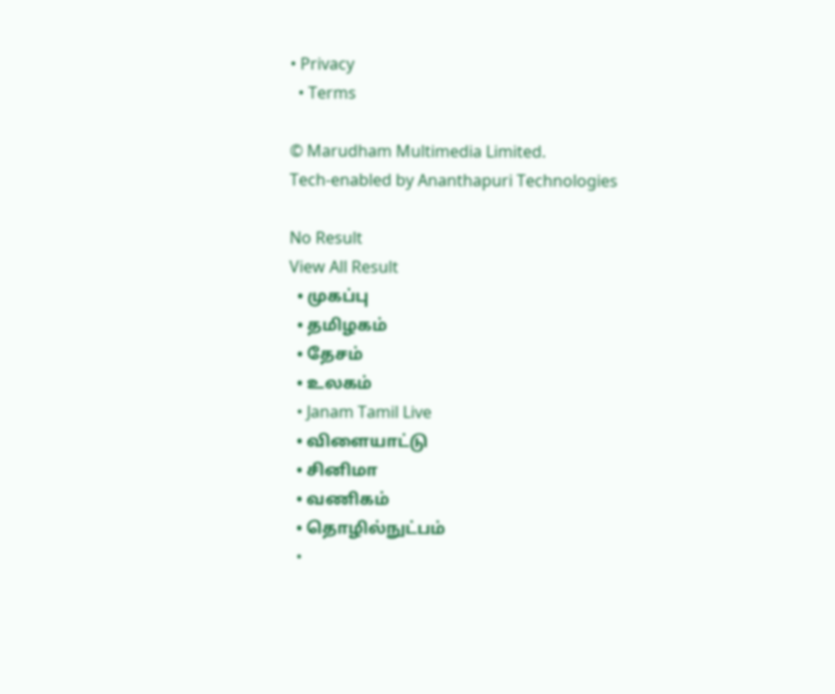• Privacy
  • Terms

© Marudham Multimedia Limited.
Tech-enabled by Ananthapuri Technologies

No Result
View All Result
  • முகப்பு
  • தமிழகம்
  • தேசம்
  • உலகம்
  • Janam Tamil Live
  • விளையாட்டு
  • சினிமா
  • வணிகம்
  • தொழில்நுட்பம்
  •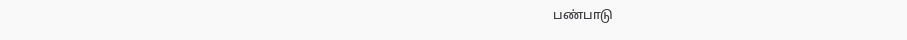பண்பாடு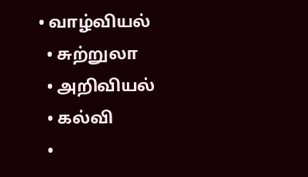• வாழ்வியல்
  • சுற்றுலா
  • அறிவியல்
  • கல்வி
  •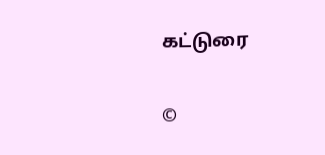கட்டுரை

©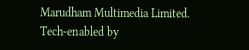Marudham Multimedia Limited.
Tech-enabled by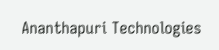Ananthapuri Technologies